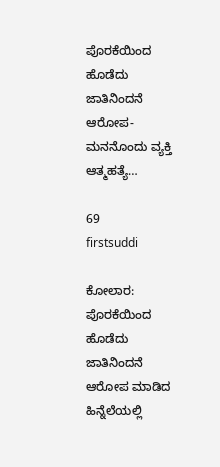ಪೊರಕೆಯಿಂದ ಹೊಡೆದು ಜಾತಿನಿಂದನೆ ಆರೋಪ- ಮನನೊಂದು ವ್ಯಕ್ತಿ ಆತ್ಮಹತ್ಯೆ…

69
firstsuddi

ಕೋಲಾರ: ಪೊರಕೆಯಿಂದ ಹೊಡೆದು ಜಾತಿನಿಂದನೆ ಆರೋಪ ಮಾಡಿದ ಹಿನ್ನೆಲೆಯಲ್ಲಿ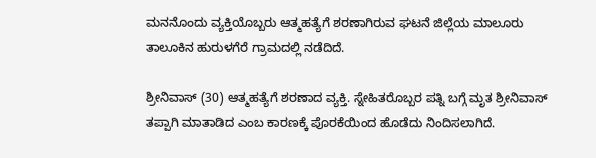ಮನನೊಂದು ವ್ಯಕ್ತಿಯೊಬ್ಬರು ಆತ್ಮಹತ್ಯೆಗೆ ಶರಣಾಗಿರುವ ಘಟನೆ ಜಿಲ್ಲೆಯ ಮಾಲೂರು ತಾಲೂಕಿನ ಹುರುಳಗೆರೆ ಗ್ರಾಮದಲ್ಲಿ ನಡೆದಿದೆ.

ಶ್ರೀನಿವಾಸ್ (30) ಆತ್ಮಹತ್ಯೆಗೆ ಶರಣಾದ ವ್ಯಕ್ತಿ. ಸ್ನೇಹಿತರೊಬ್ಬರ ಪತ್ನಿ ಬಗ್ಗೆ ಮೃತ ಶ್ರೀನಿವಾಸ್ ತಪ್ಪಾಗಿ ಮಾತಾಡಿದ ಎಂಬ ಕಾರಣಕ್ಕೆ ಪೊರಕೆಯಿಂದ ಹೊಡೆದು ನಿಂದಿಸಲಾಗಿದೆ.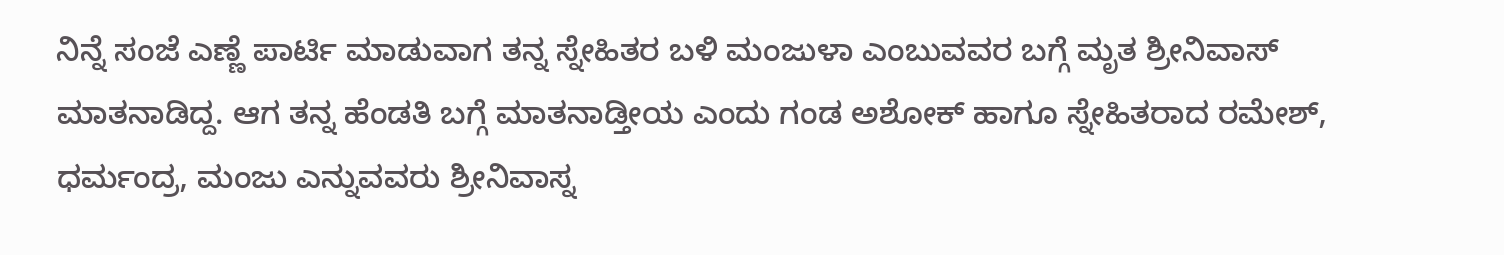ನಿನ್ನೆ ಸಂಜೆ ಎಣ್ಣೆ ಪಾರ್ಟಿ ಮಾಡುವಾಗ ತನ್ನ ಸ್ನೇಹಿತರ ಬಳಿ ಮಂಜುಳಾ ಎಂಬುವವರ ಬಗ್ಗೆ ಮೃತ ಶ್ರೀನಿವಾಸ್ ಮಾತನಾಡಿದ್ದ. ಆಗ ತನ್ನ ಹೆಂಡತಿ ಬಗ್ಗೆ ಮಾತನಾಡ್ತೀಯ ಎಂದು ಗಂಡ ಅಶೋಕ್ ಹಾಗೂ ಸ್ನೇಹಿತರಾದ ರಮೇಶ್, ಧರ್ಮಂದ್ರ, ಮಂಜು ಎನ್ನುವವರು ಶ್ರೀನಿವಾಸ್ನ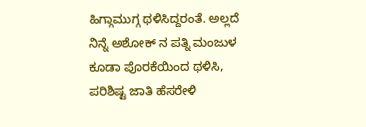ಹಿಗ್ಗಾಮುಗ್ಗ ಥಳಿಸಿದ್ದರಂತೆ. ಅಲ್ಲದೆ ನಿನ್ನೆ ಅಶೋಕ್ ನ ಪತ್ನಿ ಮಂಜುಳ ಕೂಡಾ ಪೊರಕೆಯಿಂದ ಥಳಿಸಿ, ಪರಿಶಿಷ್ಟ ಜಾತಿ ಹೆಸರೇಳಿ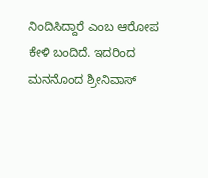ನಿಂದಿಸಿದ್ದಾರೆ ಎಂಬ ಆರೋಪ ಕೇಳಿ ಬಂದಿದೆ. ಇದರಿಂದ ಮನನೊಂದ ಶ್ರೀನಿವಾಸ್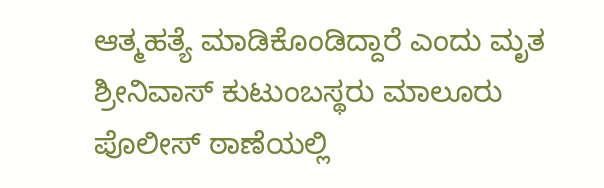ಆತ್ಮಹತ್ಯೆ ಮಾಡಿಕೊಂಡಿದ್ದಾರೆ ಎಂದು ಮೃತ ಶ್ರೀನಿವಾಸ್ ಕುಟುಂಬಸ್ಥರು ಮಾಲೂರು ಪೊಲೀಸ್ ಠಾಣೆಯಲ್ಲಿ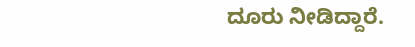ದೂರು ನೀಡಿದ್ದಾರೆ.